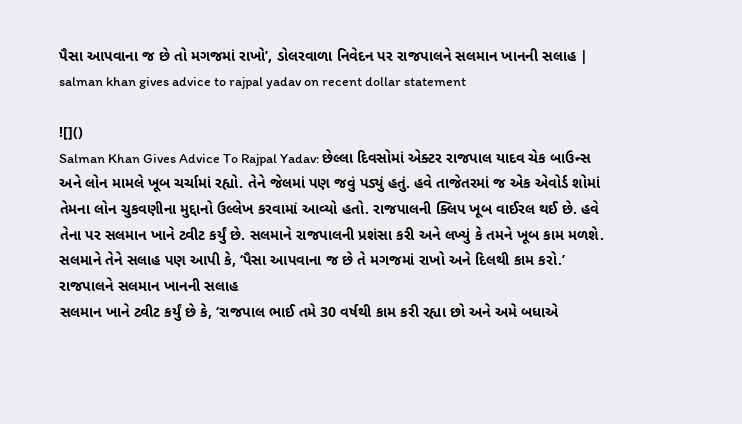પૈસા આપવાના જ છે તો મગજમાં રાખો’, ડોલરવાળા નિવેદન પર રાજપાલને સલમાન ખાનની સલાહ | salman khan gives advice to rajpal yadav on recent dollar statement

![]()
Salman Khan Gives Advice To Rajpal Yadav: છેલ્લા દિવસોમાં એક્ટર રાજપાલ યાદવ ચેક બાઉન્સ અને લોન મામલે ખૂબ ચર્ચામાં રહ્યો. તેને જેલમાં પણ જવું પડ્યું હતું. હવે તાજેતરમાં જ એક એવોર્ડ શોમાં તેમના લોન ચુકવણીના મુદ્દાનો ઉલ્લેખ કરવામાં આવ્યો હતો. રાજપાલની ક્લિપ ખૂબ વાઈરલ થઈ છે. હવે તેના પર સલમાન ખાને ટ્વીટ કર્યું છે. સલમાને રાજપાલની પ્રશંસા કરી અને લખ્યું કે તમને ખૂબ કામ મળશે. સલમાને તેને સલાહ પણ આપી કે, ‘પૈસા આપવાના જ છે તે મગજમાં રાખો અને દિલથી કામ કરો.’
રાજપાલને સલમાન ખાનની સલાહ
સલમાન ખાને ટ્વીટ કર્યું છે કે, ‘રાજપાલ ભાઈ તમે 30 વર્ષથી કામ કરી રહ્યા છો અને અમે બધાએ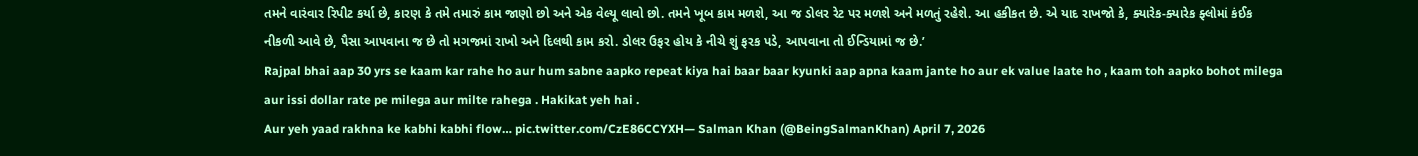તમને વારંવાર રિપીટ કર્યા છે, કારણ કે તમે તમારું કામ જાણો છો અને એક વેલ્યૂ લાવો છો. તમને ખૂબ કામ મળશે, આ જ ડોલર રેટ પર મળશે અને મળતું રહેશે. આ હકીકત છે. એ યાદ રાખજો કે, ક્યારેક-ક્યારેક ફ્લોમાં કંઈક નીકળી આવે છે, પૈસા આપવાના જ છે તો મગજમાં રાખો અને દિલથી કામ કરો. ડોલર ઉફર હોય કે નીચે શું ફરક પડે, આપવાના તો ઈન્ડિયામાં જ છે.’
Rajpal bhai aap 30 yrs se kaam kar rahe ho aur hum sabne aapko repeat kiya hai baar baar kyunki aap apna kaam jante ho aur ek value laate ho , kaam toh aapko bohot milega aur issi dollar rate pe milega aur milte rahega . Hakikat yeh hai .
Aur yeh yaad rakhna ke kabhi kabhi flow… pic.twitter.com/CzE86CCYXH— Salman Khan (@BeingSalmanKhan) April 7, 2026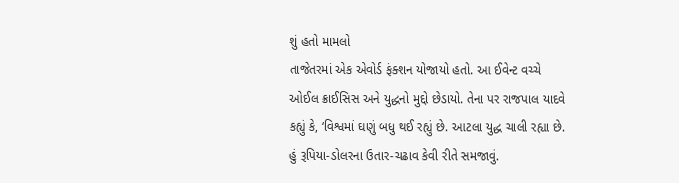શું હતો મામલો
તાજેતરમાં એક એવોર્ડ ફંક્શન યોજાયો હતો. આ ઈવેન્ટ વચ્ચે ઓઈલ ક્રાઈસિસ અને યુદ્ધનો મુદ્દો છેડાયો. તેના પર રાજપાલ યાદવે કહ્યું કે, ‘વિશ્વમાં ઘણું બધુ થઈ રહ્યું છે. આટલા યુદ્ધ ચાલી રહ્યા છે. હું રૂપિયા-ડોલરના ઉતાર-ચઢાવ કેવી રીતે સમજાવું.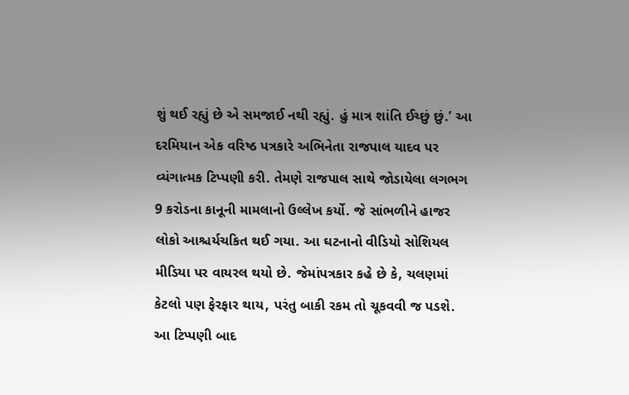શું થઈ રહ્યું છે એ સમજાઈ નથી રહ્યું. હું માત્ર શાંતિ ઈચ્છું છું.’ આ દરમિયાન એક વરિષ્ઠ પત્રકારે અભિનેતા રાજપાલ યાદવ પર વ્યંગાત્મક ટિપ્પણી કરી. તેમણે રાજપાલ સાથે જોડાયેલા લગભગ 9 કરોડના કાનૂની મામલાનો ઉલ્લેખ કર્યો. જે સાંભળીને હાજર લોકો આશ્ચર્યચકિત થઈ ગયા. આ ઘટનાનો વીડિયો સોશિયલ મીડિયા પર વાયરલ થયો છે. જેમાંપત્રકાર કહે છે કે, ચલણમાં કેટલો પણ ફેરફાર થાય, પરંતુ બાકી રકમ તો ચૂકવવી જ પડશે. આ ટિપ્પણી બાદ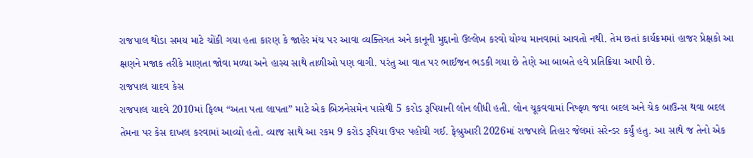રાજપાલ થોડા સમય માટે ચોંકી ગયા હતા કારણ કે જાહેર મંચ પર આવા વ્યક્તિગત અને કાનૂની મુદ્દાનો ઉલ્લેખ કરવો યોગ્ય માનવામાં આવતો નથી. તેમ છતાં કાર્યક્રમમાં હાજર પ્રેક્ષકો આ ક્ષણને મજાક તરીકે માણતા જોવા મળ્યા અને હાસ્ય સાથે તાળીઓ પણ વાગી. પરંતુ આ વાત પર ભાઈજન ભડકી ગયા છે તેણે આ બાબતે હવે પ્રતિક્રિયા આપી છે.
રાજપાલ યાદવ કેસ
રાજપાલ યાદવે 2010માં ફિલ્મ “અતા પતા લાપતા” માટે એક બિઝનેસમેન પાસેથી 5 કરોડ રૂપિયાની લોન લીધી હતી. લોન ચૂકવવામાં નિષ્ફળ જવા બદલ અને ચેક બાઉન્સ થવા બદલ તેમના પર કેસ દાખલ કરવામાં આવ્યો હતો. વ્યાજ સાથે આ રકમ 9 કરોડ રૂપિયા ઉપર પહોંચી ગઈ. ફેબ્રુઆરી 2026માં રાજપાલે તિહાર જેલમાં સરેન્ડર કર્યું હતુ. આ સાથે જ તેનો એક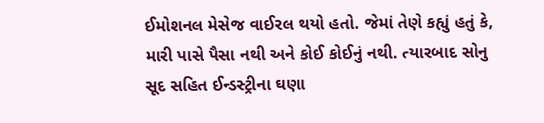ઈમોશનલ મેસેજ વાઈરલ થયો હતો. જેમાં તેણે કહ્યું હતું કે, મારી પાસે પૈસા નથી અને કોઈ કોઈનું નથી. ત્યારબાદ સોનુ સૂદ સહિત ઈન્ડસ્ટ્રીના ઘણા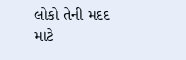લોકો તેની મદદ માટે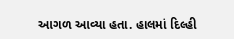આગળ આવ્યા હતા. હાલમાં દિલ્હી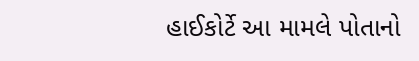હાઈકોર્ટે આ મામલે પોતાનો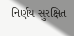નિર્ણય સુરક્ષિત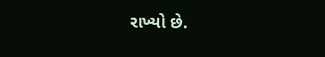રાખ્યો છે.